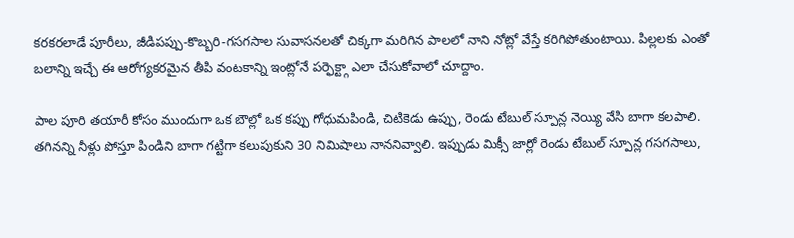కరకరలాడే పూరీలు, జీడిపప్పు-కొబ్బరి-గసగసాల సువాసనలతో చిక్కగా మరిగిన పాలలో నాని నోట్లో వేస్తే కరిగిపోతుంటాయి. పిల్లలకు ఎంతో బలాన్ని ఇచ్చే ఈ ఆరోగ్యకరమైన తీపి వంటకాన్ని ఇంట్లోనే పర్ఫెక్ట్గా ఎలా చేసుకోవాలో చూద్దాం.

పాల పూరి తయారీ కోసం ముందుగా ఒక బౌల్లో ఒక కప్పు గోధుమపిండి, చిటికెడు ఉప్పు, రెండు టేబుల్ స్పూన్ల నెయ్యి వేసి బాగా కలపాలి. తగినన్ని నీళ్లు పోస్తూ పిండిని బాగా గట్టిగా కలుపుకుని 30 నిమిషాలు నాననివ్వాలి. ఇప్పుడు మిక్సీ జార్లో రెండు టేబుల్ స్పూన్ల గసగసాలు,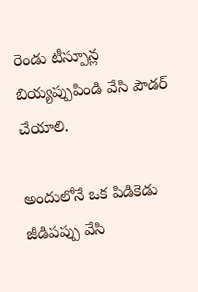రెండు టీస్పూన్ల బియ్యప్పుపిండి వేసి పౌడర్ చేయాలి.

అందులోనే ఒక పిడికెడు జీడిపప్పు వేసి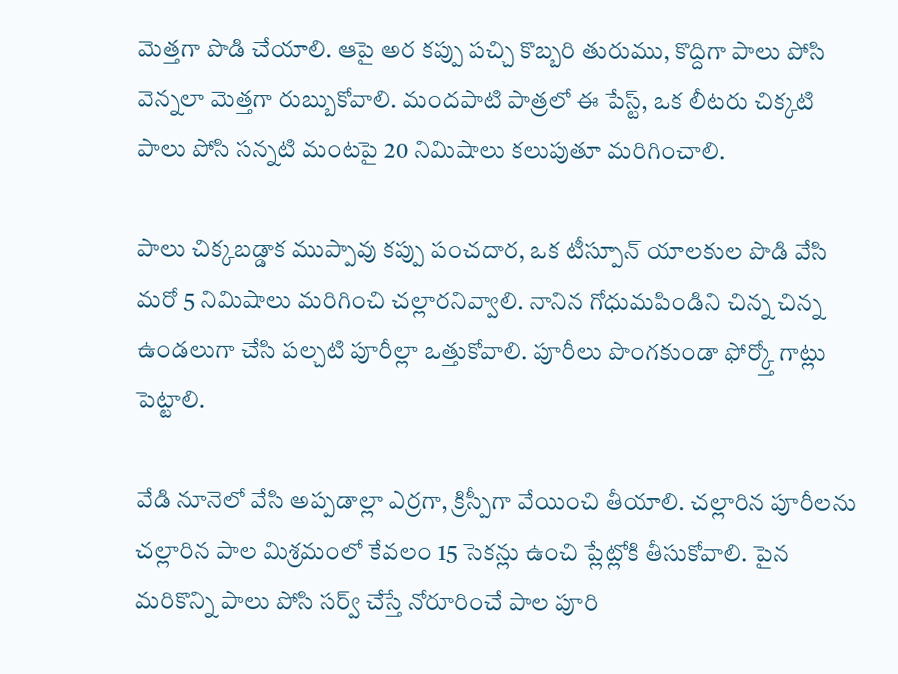మెత్తగా పొడి చేయాలి. ఆపై అర కప్పు పచ్చి కొబ్బరి తురుము, కొద్దిగా పాలు పోసి వెన్నలా మెత్తగా రుబ్బుకోవాలి. మందపాటి పాత్రలో ఈ పేస్ట్, ఒక లీటరు చిక్కటి పాలు పోసి సన్నటి మంటపై 20 నిమిషాలు కలుపుతూ మరిగించాలి.

పాలు చిక్కబడ్డాక ముప్పావు కప్పు పంచదార, ఒక టీస్పూన్ యాలకుల పొడి వేసి మరో 5 నిమిషాలు మరిగించి చల్లారనివ్వాలి. నానిన గోధుమపిండిని చిన్న చిన్న ఉండలుగా చేసి పల్చటి పూరీల్లా ఒత్తుకోవాలి. పూరీలు పొంగకుండా ఫోర్క్తో గాట్లు పెట్టాలి.

వేడి నూనెలో వేసి అప్పడాల్లా ఎర్రగా, క్రిస్పీగా వేయించి తీయాలి. చల్లారిన పూరీలను చల్లారిన పాల మిశ్రమంలో కేవలం 15 సెకన్లు ఉంచి ప్లేట్లోకి తీసుకోవాలి. పైన మరికొన్ని పాలు పోసి సర్వ్ చేస్తే నోరూరించే పాల పూరి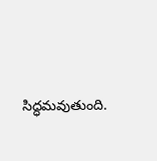సిద్ధమవుతుంది.